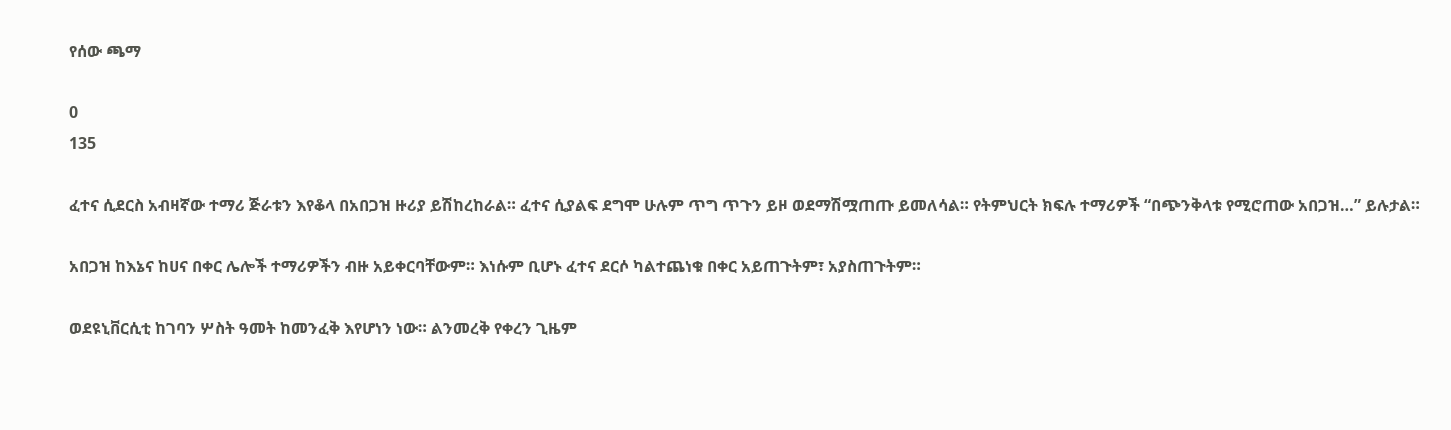የሰው ጫማ

0
135

ፈተና ሲደርስ አብዛኛው ተማሪ ጅራቱን እየቆላ በአበጋዝ ዙሪያ ይሽከረከራል። ፈተና ሲያልፍ ደግሞ ሁሉም ጥግ ጥጉን ይዞ ወደማሽሟጠጡ ይመለሳል። የትምህርት ክፍሉ ተማሪዎች “በጭንቅላቱ የሚሮጠው አበጋዝ…” ይሉታል።

አበጋዝ ከእኔና ከሀና በቀር ሌሎች ተማሪዎችን ብዙ አይቀርባቸውም። እነሱም ቢሆኑ ፈተና ደርሶ ካልተጨነቁ በቀር አይጠጉትም፣ አያስጠጉትም።

ወደዩኒቨርሲቲ ከገባን ሦስት ዓመት ከመንፈቅ እየሆነን ነው። ልንመረቅ የቀረን ጊዜም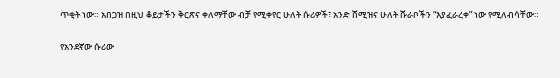ጥቂት ነው። አበጋዝ በዚህ ቆይታችን ቅርጽና ቀለማቸው ብቻ የሚቀየር ሁለት ሱሪዎች፣ አንድ ሸሚዝና ሁለት ሹራቦችን “እያፈራረቀ” ነው የሚለብሳቸው።

የአንደኛው ሱሪው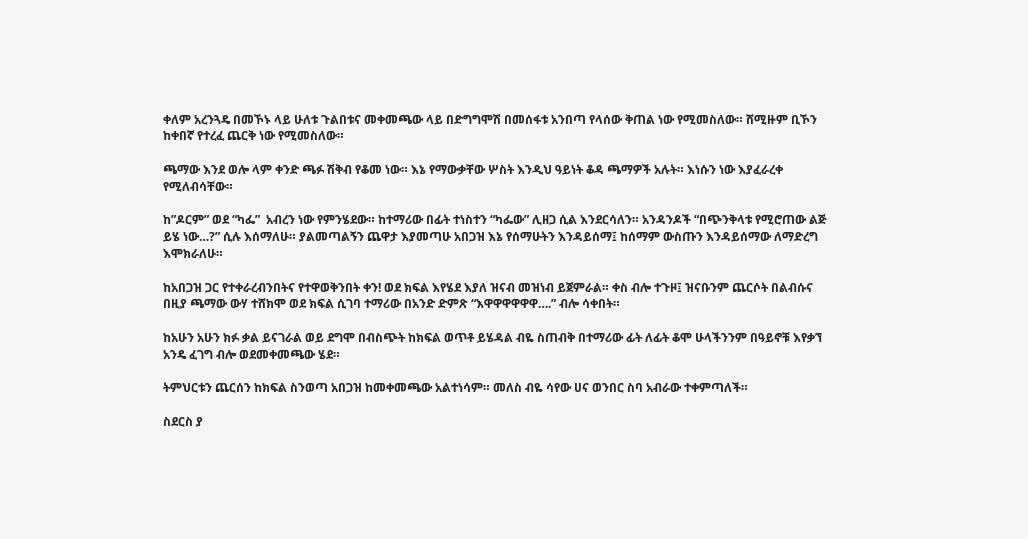ቀለም አረንጓዴ በመኾኑ ላይ ሁለቱ ጉልበቱና መቀመጫው ላይ በድግግሞሽ በመሰፋቱ አንበጣ የላሰው ቅጠል ነው የሚመስለው። ሸሚዙም ቢኾን ከቀበኛ የተረፈ ጨርቅ ነው የሚመስለው።

ጫማው እንደ ወሎ ላም ቀንድ ጫፉ ሽቅብ የቆመ ነው። እኔ የማውቃቸው ሦስት እንዲህ ዓይነት ቆዳ ጫማዎች አሉት። እነሱን ነው እያፈራረቀ የሚለብሳቸው።

ከ”ዶርም” ወደ “ካፌ”  አብረን ነው የምንሄደው። ከተማሪው በፊት ተነስተን “ካፌው” ሊዘጋ ሲል እንደርሳለን። አንዳንዶች “በጭንቅላቱ የሚሮጠው ልጅ ይሄ ነው…?” ሲሉ እሰማለሁ። ያልመጣልኝን ጨዋታ እያመጣሁ አበጋዝ እኔ የሰማሁትን እንዳይሰማ፤ ከሰማም ውስጡን እንዳይሰማው ለማድረግ እሞክራለሁ።

ከአበጋዝ ጋር የተቀራረብንበትና የተዋወቅንበት ቀን! ወደ ክፍል እየሄደ እያለ ዝናብ መዝነብ ይጀምራል። ቀስ ብሎ ተጉዞ፤ ዝናቡንም ጨርሶት በልብሱና በዚያ ጫማው ውሃ ተሸክሞ ወደ ክፍል ሲገባ ተማሪው በአንድ ድምጽ “እዋዋዋዋዋዋ….” ብሎ ሳቀበት።

ከአሁን አሁን ክፉ ቃል ይናገራል ወይ ደግሞ በብስጭት ከክፍል ወጥቶ ይሄዳል ብዬ ስጠብቅ በተማሪው ፊት ለፊት ቆሞ ሁላችንንም በዓይኖቹ እየቃኘ አንዴ ፈገግ ብሎ ወደመቀመጫው ሄደ።

ትምህርቱን ጨርሰን ከክፍል ስንወጣ አበጋዝ ከመቀመጫው አልተነሳም። መለስ ብዬ ሳየው ሀና ወንበር ስባ አብራው ተቀምጣለች።

ስደርስ ያ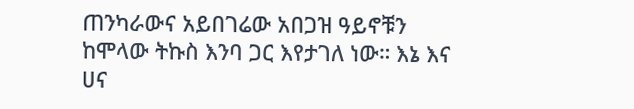ጠንካራውና አይበገሬው አበጋዝ ዓይኖቹን ከሞላው ትኩስ እንባ ጋር እየታገለ ነው። እኔ እና ሀና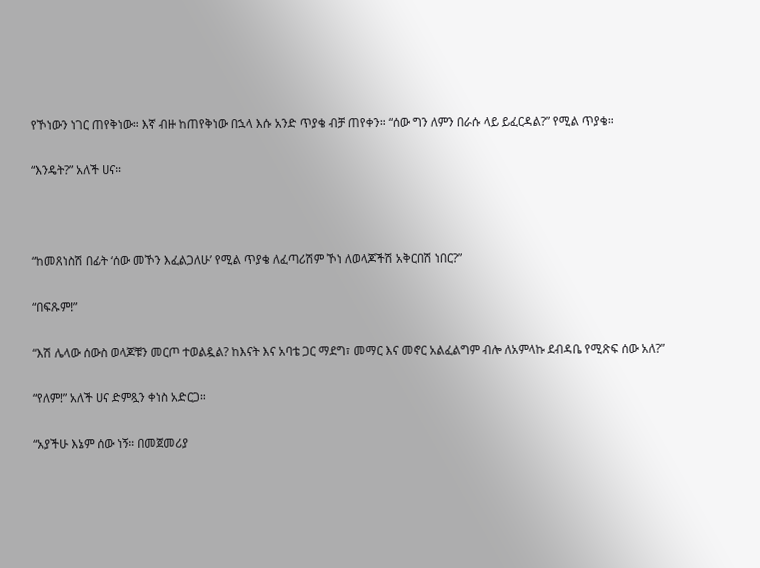የኾነውን ነገር ጠየቅነው። እኛ ብዙ ከጠየቅነው በኋላ እሱ አንድ ጥያቄ ብቻ ጠየቀን። “ሰው ግን ለምን በራሱ ላይ ይፈርዳል?” የሚል ጥያቄ።

“እንዴት?” አለች ሀና።



“ከመጸነስሽ በፊት ‘ሰው መኾን እፈልጋለሁ’ የሚል ጥያቄ ለፈጣሪሽም ኾነ ለወላጆችሽ አቅርበሽ ነበር?”

“በፍጹም!”

“እሽ ሌላው ሰውስ ወላጆቹን መርጦ ተወልዷል? ከእናት እና አባቴ ጋር ማደግ፣ መማር እና መኖር አልፈልግም ብሎ ለአምላኩ ደብዳቤ የሚጽፍ ሰው አለ?”

“የለም!” አለች ሀና ድምጿን ቀነስ አድርጋ።

“አያችሁ እኔም ሰው ነኝ። በመጀመሪያ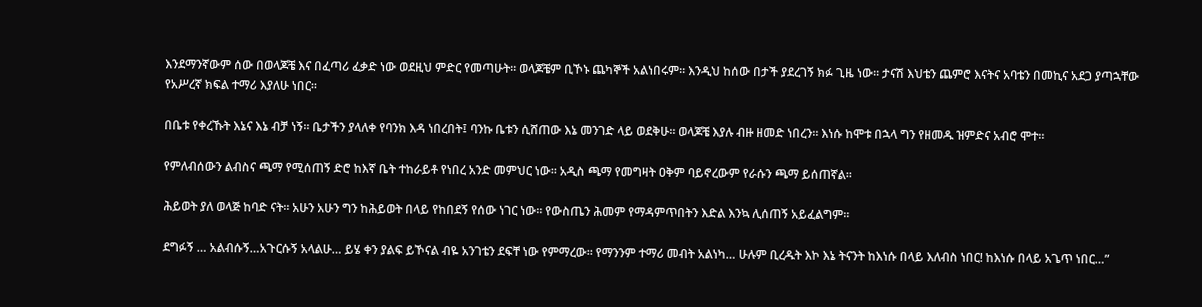እንደማንኛውም ሰው በወላጆቼ እና በፈጣሪ ፈቃድ ነው ወደዚህ ምድር የመጣሁት። ወላጆቼም ቢኾኑ ጨካኞች አልነበሩም። እንዲህ ከሰው በታች ያደረገኝ ክፉ ጊዜ ነው። ታናሽ እህቴን ጨምሮ እናትና አባቴን በመኪና አደጋ ያጣኋቸው የአሥረኛ ክፍል ተማሪ እያለሁ ነበር።

በቤቱ የቀረኹት እኔና እኔ ብቻ ነኝ። ቤታችን ያላለቀ የባንክ እዳ ነበረበት፤ ባንኩ ቤቱን ሲሸጠው እኔ መንገድ ላይ ወደቅሁ። ወላጆቼ እያሉ ብዙ ዘመድ ነበረን። እነሱ ከሞቱ በኋላ ግን የዘመዱ ዝምድና አብሮ ሞተ።

የምለብሰውን ልብስና ጫማ የሚሰጠኝ ድሮ ከእኛ ቤት ተከራይቶ የነበረ አንድ መምህር ነው። አዲስ ጫማ የመግዛት ዐቅም ባይኖረውም የራሱን ጫማ ይሰጠኛል።

ሕይወት ያለ ወላጅ ከባድ ናት። አሁን አሁን ግን ከሕይወት በላይ የከበደኝ የሰው ነገር ነው። የውስጤን ሕመም የማዳምጥበትን እድል እንኳ ሊሰጠኝ አይፈልግም።

ደግፉኝ … አልብሱኝ…አጉርሱኝ አላልሁ… ይሄ ቀን ያልፍ ይኾናል ብዬ አንገቴን ደፍቸ ነው የምማረው። የማንንም ተማሪ መብት አልነካ… ሁሉም ቢረዱት እኮ እኔ ትናንት ከእነሱ በላይ እለብስ ነበር! ከእነሱ በላይ አጌጥ ነበር…”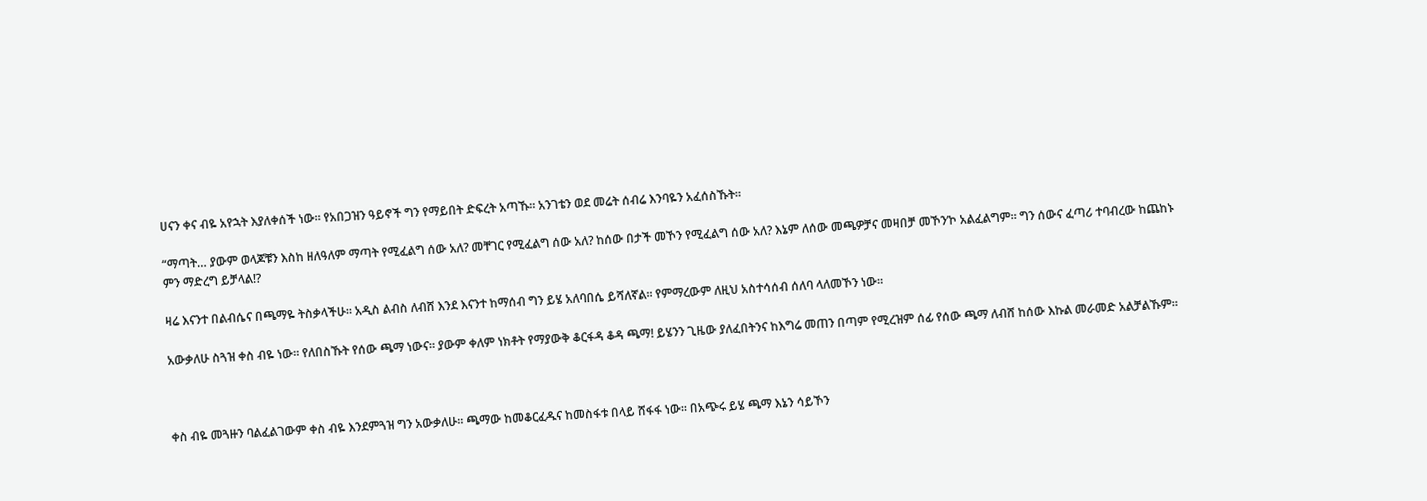ሀናን ቀና ብዬ አየኋት እያለቀሰች ነው። የአበጋዝን ዓይኖች ግን የማይበት ድፍረት አጣኹ። አንገቴን ወደ መሬት ሰብሬ እንባዬን አፈሰስኹት።

“ማጣት… ያውም ወላጆቹን እስከ ዘለዓለም ማጣት የሚፈልግ ሰው አለ? መቸገር የሚፈልግ ሰው አለ? ከሰው በታች መኾን የሚፈልግ ሰው አለ? እኔም ለሰው መጫዎቻና መዛበቻ መኾን’ኮ አልፈልግም። ግን ሰውና ፈጣሪ ተባብረው ከጨከኑ ምን ማድረግ ይቻላል!?

ዛሬ እናንተ በልብሴና በጫማዬ ትስቃላችሁ። አዲስ ልብስ ለብሸ እንደ እናንተ ከማሰብ ግን ይሄ አለባበሴ ይሻለኛል። የምማረውም ለዚህ አስተሳሰብ ሰለባ ላለመኾን ነው።

አውቃለሁ ስጓዝ ቀስ ብዬ ነው። የለበስኹት የሰው ጫማ ነውና። ያውም ቀለም ነክቶት የማያውቅ ቆርፋዳ ቆዳ ጫማ! ይሄንን ጊዜው ያለፈበትንና ከእግሬ መጠን በጣም የሚረዝም ሰፊ የሰው ጫማ ለብሸ ከሰው እኩል መራመድ አልቻልኹም።



ቀስ ብዬ መጓዙን ባልፈልገውም ቀስ ብዬ እንደምጓዝ ግን አውቃለሁ። ጫማው ከመቆርፈዱና ከመስፋቱ በላይ ሸፋፋ ነው። በአጭሩ ይሄ ጫማ እኔን ሳይኾን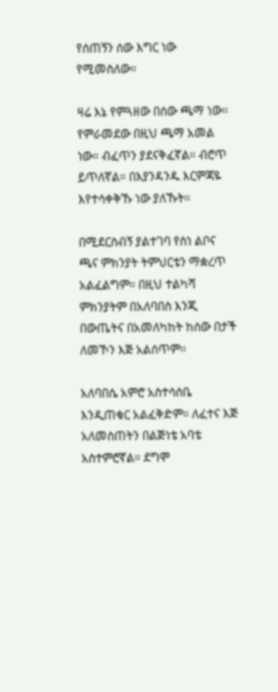የሰጠኝን ሰው እግር ነው የሚመስለው።

ዛሬ እኔ የምጓዘው በሰው ጫማ ነው። የምራመደው በዚህ ጫማ አመል ነው። ብፈጥን ያደናቅፈኛል። ብሮጥ ይጥለኛል። በእያንዳንዱ እርምጃዬ እየተሳቀቅኹ ነው ያለኹት።

በሚደርስብኝ ያልተገባ የስነ ልቦና ጫና ምክንያት ትምህርቴን ማቋረጥ አልፈልግም። በዚህ ተልካሻ ምክንያትም በአለባበስ እንጂ በውጤትና በአመለካከት ከሰው በታች ለመኾን እጅ አልሰጥም።

አለባበሴ አምሮ አስተሳሰቤ እንዲጠቁር አልፈቅድም። ለፈተና እጅ አለመስጠትን በልጅነቴ አባቴ አስተምሮኛል። ደግሞ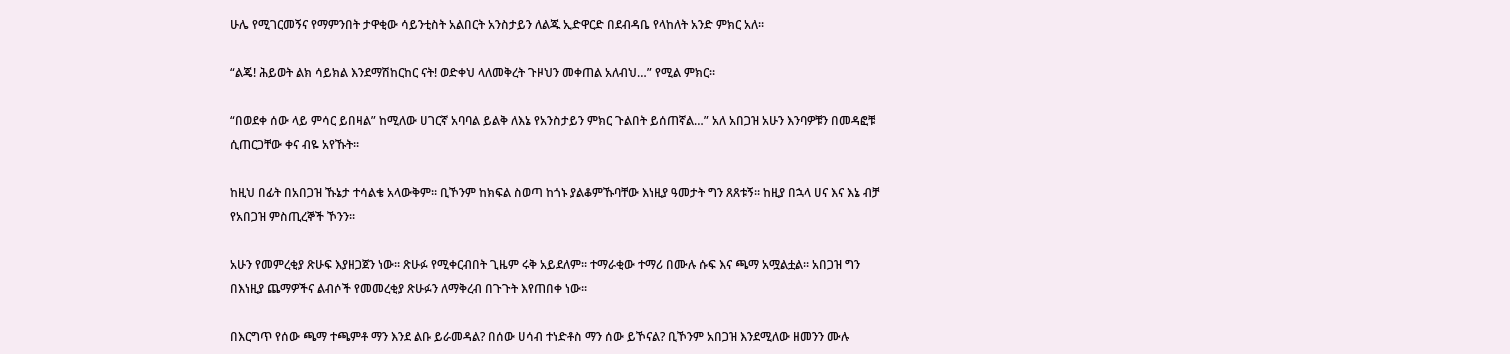ሁሌ የሚገርመኝና የማምንበት ታዋቂው ሳይንቲስት አልበርት አንስታይን ለልጁ ኢድዋርድ በደብዳቤ የላከለት አንድ ምክር አለ።

“ልጄ! ሕይወት ልክ ሳይክል እንደማሽከርከር ናት! ወድቀህ ላለመቅረት ጉዞህን መቀጠል አለብህ…” የሚል ምክር።

“በወደቀ ሰው ላይ ምሳር ይበዛል” ከሚለው ሀገርኛ አባባል ይልቅ ለእኔ የአንስታይን ምክር ጉልበት ይሰጠኛል…” አለ አበጋዝ አሁን እንባዎቹን በመዳፎቹ ሲጠርጋቸው ቀና ብዬ አየኹት።

ከዚህ በፊት በአበጋዝ ኹኔታ ተሳልቄ አላውቅም። ቢኾንም ከክፍል ስወጣ ከጎኑ ያልቆምኹባቸው እነዚያ ዓመታት ግን ጸጸቱኝ። ከዚያ በኋላ ሀና እና እኔ ብቻ የአበጋዝ ምስጢረኞች ኾንን።

አሁን የመምረቂያ ጽሁፍ እያዘጋጀን ነው። ጽሁፉ የሚቀርብበት ጊዜም ሩቅ አይደለም። ተማራቂው ተማሪ በሙሉ ሱፍ እና ጫማ አሟልቷል። አበጋዝ ግን በእነዚያ ጨማዎችና ልብሶች የመመረቂያ ጽሁፉን ለማቅረብ በጉጉት እየጠበቀ ነው።

በእርግጥ የሰው ጫማ ተጫምቶ ማን እንደ ልቡ ይራመዳል? በሰው ሀሳብ ተነድቶስ ማን ሰው ይኾናል? ቢኾንም አበጋዝ እንደሚለው ዘመንን ሙሉ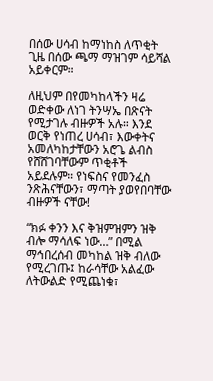በሰው ሀሳብ ከማነከስ ለጥቂት ጊዜ በሰው ጫማ ማዝገም ሳይሻል አይቀርም።

ለዚህም በየመካከላችን ዛሬ ወድቀው ለነገ ትንሣኤ በጽናት የሚታገሉ ብዙዎች አሉ። እንደ ወርቅ የነጠረ ሀሳብ፣ እውቀትና አመለካከታቸውን አሮጌ ልብስ የሸሸገባቸውም ጥቂቶች አይደሉም። የነፍስና የመንፈስ ንጽሕናቸውን፣ ማጣት ያወየበባቸው ብዙዎች ናቸው!

“ክፉ ቀንን እና ቅዝምዝምን ዝቅ ብሎ ማሳለፍ ነው…” በሚል ማኅበረሰብ መካከል ዝቅ ብለው የሚረገጡ፤ ከራሳቸው አልፈው ለትውልድ የሚጨነቁ፣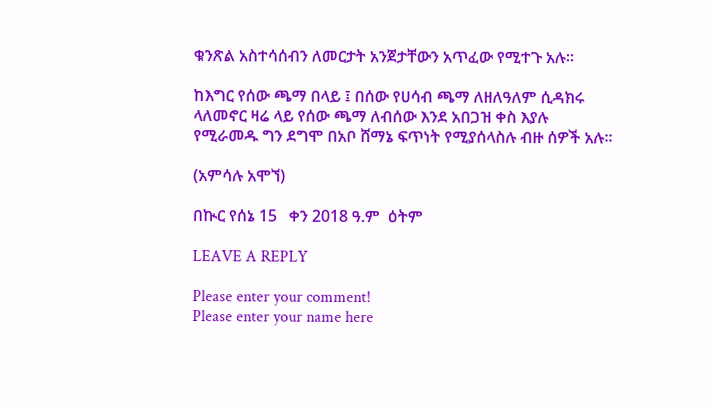ቁንጽል አስተሳሰብን ለመርታት አንጀታቸውን አጥፈው የሚተጉ አሉ።

ከእግር የሰው ጫማ በላይ ፤ በሰው የሀሳብ ጫማ ለዘለዓለም ሲዳክሩ ላለመኖር ዛሬ ላይ የሰው ጫማ ለብሰው እንደ አበጋዝ ቀስ እያሉ የሚራመዱ ግን ደግሞ በአቦ ሸማኔ ፍጥነት የሚያሰላስሉ ብዙ ሰዎች አሉ።

(አምሳሉ አሞኘ)

በኲር የሰኔ 15   ቀን 2018 ዓ.ም  ዕትም

LEAVE A REPLY

Please enter your comment!
Please enter your name here